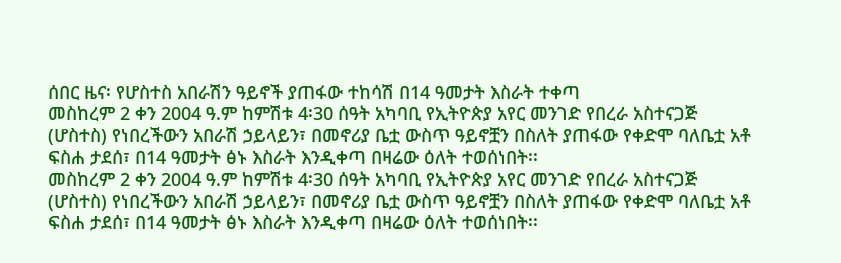ሰበር ዜና፡ የሆስተስ አበራሽን ዓይኖች ያጠፋው ተከሳሽ በ14 ዓመታት እስራት ተቀጣ
መስከረም 2 ቀን 2004 ዓ.ም ከምሽቱ 4፡30 ሰዓት አካባቢ የኢትዮጵያ አየር መንገድ የበረራ አስተናጋጅ (ሆስተስ) የነበረችውን አበራሽ ኃይላይን፣ በመኖሪያ ቤቷ ውስጥ ዓይኖቿን በስለት ያጠፋው የቀድሞ ባለቤቷ አቶ ፍስሐ ታደሰ፣ በ14 ዓመታት ፅኑ እስራት እንዲቀጣ በዛሬው ዕለት ተወሰነበት፡፡
መስከረም 2 ቀን 2004 ዓ.ም ከምሽቱ 4፡30 ሰዓት አካባቢ የኢትዮጵያ አየር መንገድ የበረራ አስተናጋጅ (ሆስተስ) የነበረችውን አበራሽ ኃይላይን፣ በመኖሪያ ቤቷ ውስጥ ዓይኖቿን በስለት ያጠፋው የቀድሞ ባለቤቷ አቶ ፍስሐ ታደሰ፣ በ14 ዓመታት ፅኑ እስራት እንዲቀጣ በዛሬው ዕለት ተወሰነበት፡፡